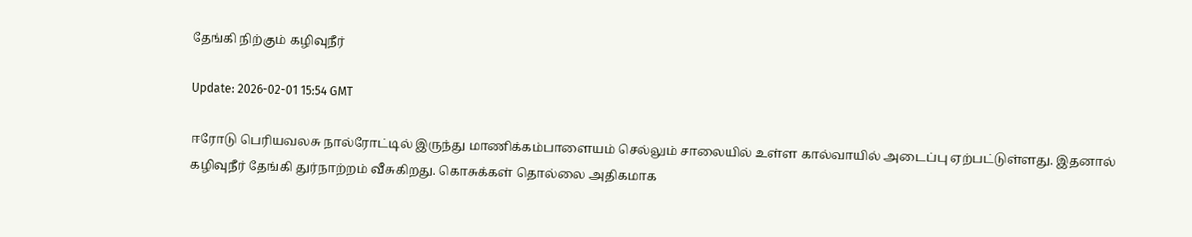தேங்கி நிற்கும் கழிவுநீர்

Update: 2026-02-01 15:54 GMT

ஈரோடு பெரியவலசு நால்ரோட்டில் இருந்து மாணிக்கம்பாளையம் செல்லும் சாலையில் உள்ள கால்வாயில் அடைப்பு ஏற்பட்டுள்ளது. இதனால் கழிவுநீர் தேங்கி துர்நாற்றம் வீசுகிறது. கொசுக்கள் தொல்லை அதிகமாக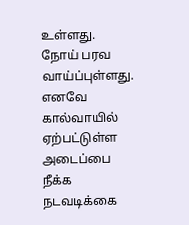உள்ளது. நோய் பரவ வாய்ப்புள்ளது. எனவே கால்வாயில் ஏற்பட்டுள்ள அடைப்பை நீக்க நடவடிக்கை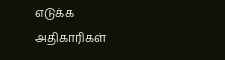எடுக்க அதிகாரிகள்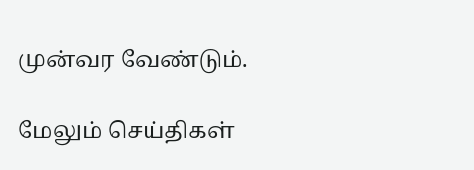முன்வர வேண்டும்.

மேலும் செய்திகள்